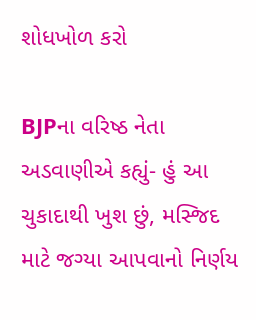શોધખોળ કરો

BJPના વરિષ્ઠ નેતા અડવાણીએ કહ્યું- હું આ ચુકાદાથી ખુશ છું, મસ્જિદ માટે જગ્યા આપવાનો નિર્ણય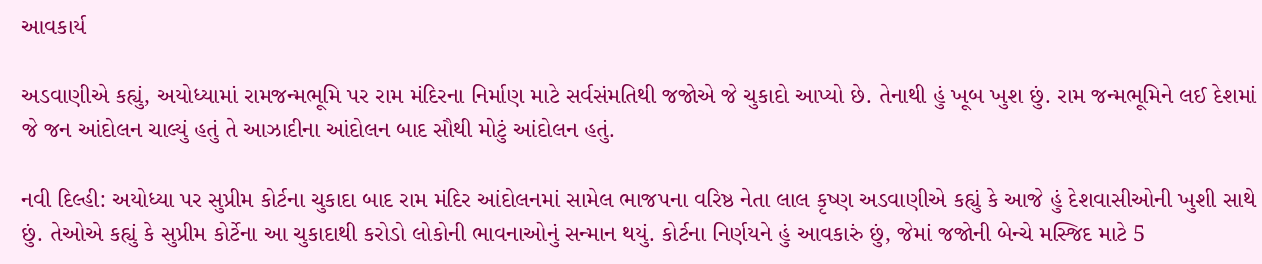આવકાર્ય

અડવાણીએ કહ્યું, અયોધ્યામાં રામજન્મભૂમિ પર રામ મંદિરના નિર્માણ માટે સર્વસંમતિથી જજોએ જે ચુકાદો આપ્યો છે. તેનાથી હું ખૂબ ખુશ છું. રામ જન્મભૂમિને લઈ દેશમાં જે જન આંદોલન ચાલ્યું હતું તે આઝાદીના આંદોલન બાદ સૌથી મોટું આંદોલન હતું.

નવી દિલ્હી: અયોધ્યા પર સુપ્રીમ કોર્ટના ચુકાદા બાદ રામ મંદિર આંદોલનમાં સામેલ ભાજપના વરિષ્ઠ નેતા લાલ કૃષ્ણ અડવાણીએ કહ્યું કે આજે હું દેશવાસીઓની ખુશી સાથે છું. તેઓએ કહ્યું કે સુપ્રીમ કોર્ટેના આ ચુકાદાથી કરોડો લોકોની ભાવનાઓનું સન્માન થયું. કોર્ટના નિર્ણયને હું આવકારું છું, જેમાં જજોની બેન્ચે મસ્જિદ માટે 5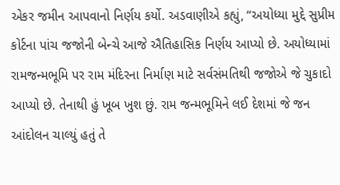એકર જમીન આપવાનો નિર્ણય કર્યો. અડવાણીએ કહ્યું, “અયોધ્યા મુદ્દે સુપ્રીમ કોર્ટના પાંચ જજોની બેન્ચે આજે ઐતિહાસિક નિર્ણય આપ્યો છે. અયોધ્યામાં રામજન્મભૂમિ પર રામ મંદિરના નિર્માણ માટે સર્વસંમતિથી જજોએ જે ચુકાદો આપ્યો છે. તેનાથી હું ખૂબ ખુશ છું. રામ જન્મભૂમિને લઈ દેશમાં જે જન આંદોલન ચાલ્યું હતું તે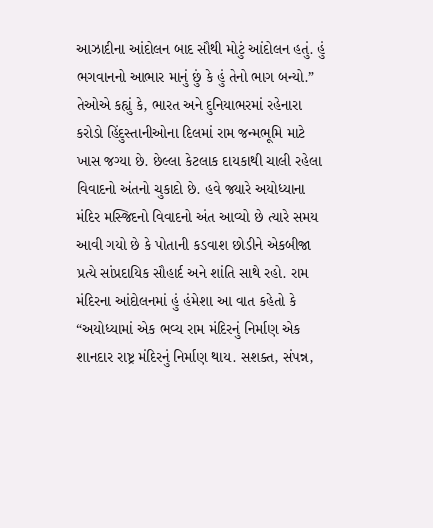આઝાદીના આંદોલન બાદ સૌથી મોટું આંદોલન હતું. હું ભગવાનનો આભાર માનું છું કે હું તેનો ભાગ બન્યો.” તેઓએ કહ્યું કે, ભારત અને દુનિયાભરમાં રહેનારા કરોડો હિંદુસ્તાનીઓના દિલમાં રામ જન્મભૂમિ માટે ખાસ જગ્યા છે. છેલ્લા કેટલાક દાયકાથી ચાલી રહેલા વિવાદનો અંતનો ચુકાદો છે. હવે જ્યારે અયોધ્યાના મંદિર મસ્જિદનો વિવાદનો અંત આવ્યો છે ત્યારે સમય આવી ગયો છે કે પોતાની કડવાશ છોડીને એકબીજા પ્રત્યે સાંપ્રદાયિક સૌહાર્દ અને શાંતિ સાથે રહો. રામ મંદિરના આંદોલનમાં હું હંમેશા આ વાત કહેતો કે “અયોધ્યામાં એક ભવ્ય રામ મંદિરનું નિર્માણ એક શાનદાર રાષ્ટ્ર મંદિરનું નિર્માણ થાય. સશક્ત, સંપન્ન,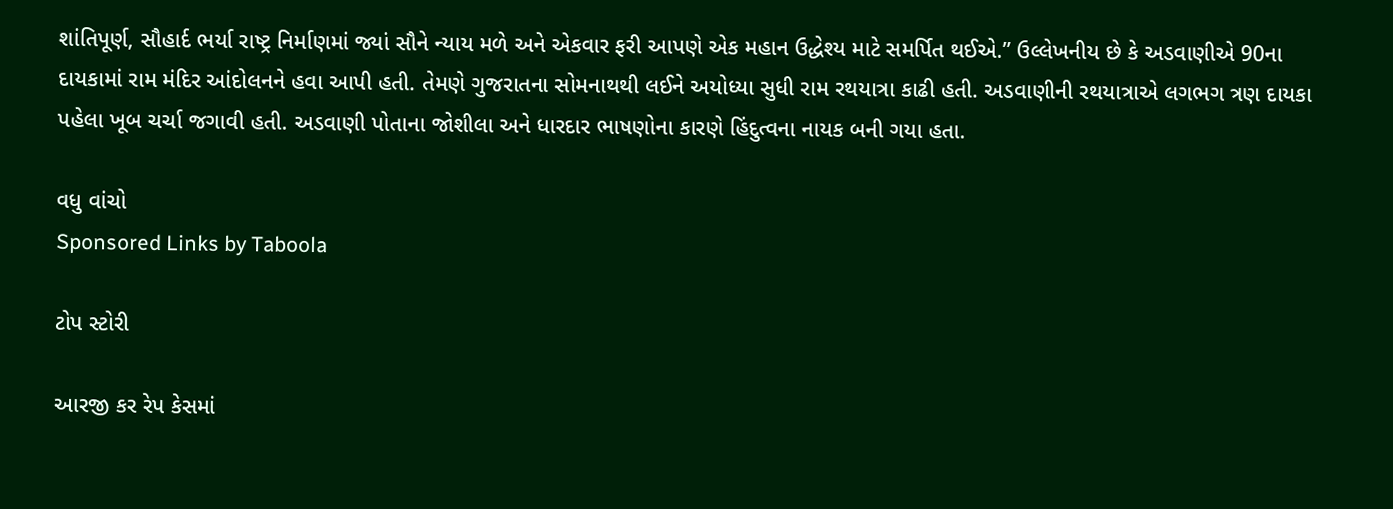શાંતિપૂર્ણ, સૌહાર્દ ભર્યા રાષ્ટ્ર નિર્માણમાં જ્યાં સૌને ન્યાય મળે અને એકવાર ફરી આપણે એક મહાન ઉદ્ધેશ્ય માટે સમર્પિત થઈએ.” ઉલ્લેખનીય છે કે અડવાણીએ 90ના દાયકામાં રામ મંદિર આંદોલનને હવા આપી હતી. તેમણે ગુજરાતના સોમનાથથી લઈને અયોધ્યા સુધી રામ રથયાત્રા કાઢી હતી. અડવાણીની રથયાત્રાએ લગભગ ત્રણ દાયકા પહેલા ખૂબ ચર્ચા જગાવી હતી. અડવાણી પોતાના જોશીલા અને ધારદાર ભાષણોના કારણે હિંદુત્વના નાયક બની ગયા હતા.

વધુ વાંચો
Sponsored Links by Taboola

ટોપ સ્ટોરી

આરજી કર રેપ કેસમાં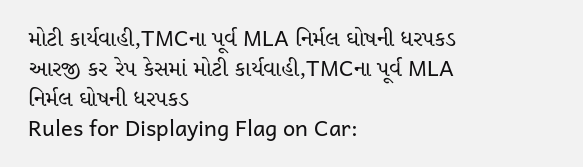મોટી કાર્યવાહી,TMCના પૂર્વ MLA નિર્મલ ઘોષની ધરપકડ
આરજી કર રેપ કેસમાં મોટી કાર્યવાહી,TMCના પૂર્વ MLA નિર્મલ ઘોષની ધરપકડ
Rules for Displaying Flag on Car: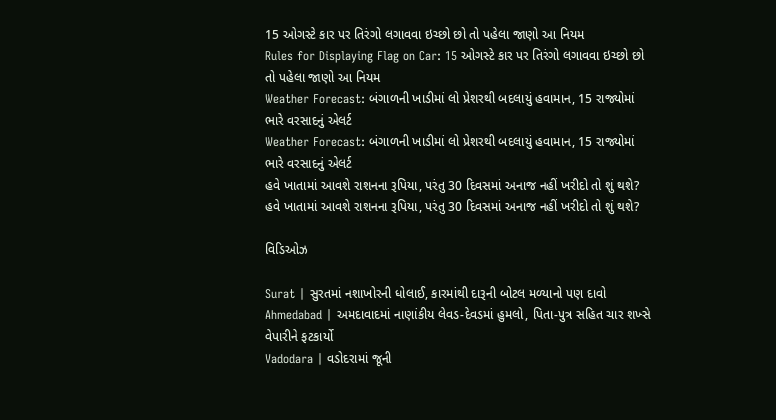15 ઓગસ્ટે કાર પર તિરંગો લગાવવા ઇચ્છો છો તો પહેલા જાણો આ નિયમ
Rules for Displaying Flag on Car: 15 ઓગસ્ટે કાર પર તિરંગો લગાવવા ઇચ્છો છો તો પહેલા જાણો આ નિયમ
Weather Forecast: બંગાળની ખાડીમાં લો પ્રેશરથી બદલાયું હવામાન, 15 રાજ્યોમાં ભારે વરસાદનું એલર્ટ
Weather Forecast: બંગાળની ખાડીમાં લો પ્રેશરથી બદલાયું હવામાન, 15 રાજ્યોમાં ભારે વરસાદનું એલર્ટ
હવે ખાતામાં આવશે રાશનના રૂપિયા, પરંતુ 30 દિવસમાં અનાજ નહીં ખરીદો તો શું થશે?
હવે ખાતામાં આવશે રાશનના રૂપિયા, પરંતુ 30 દિવસમાં અનાજ નહીં ખરીદો તો શું થશે?

વિડિઓઝ

Surat | સુરતમાં નશાખોરની ધોલાઈ, કારમાંથી દારૂની બોટલ મળ્યાનો પણ દાવો
Ahmedabad | અમદાવાદમાં નાણાંકીય લેવડ-દેવડમાં હુમલો, પિતા-પુત્ર સહિત ચાર શખ્સે વેપારીને ફટકાર્યો
Vadodara | વડોદરામાં જૂની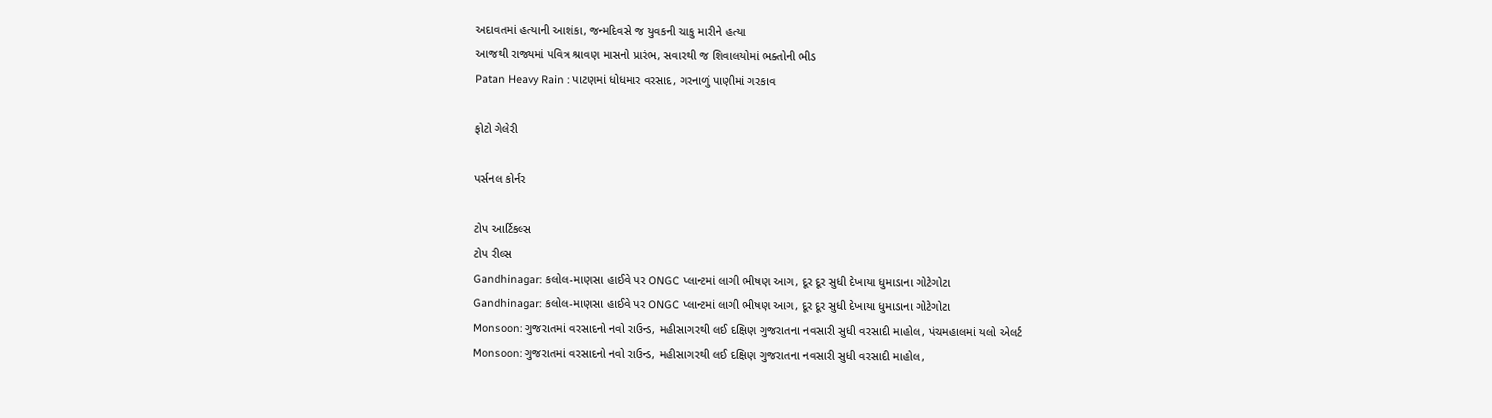અદાવતમાં હત્યાની આશંકા, જન્મદિવસે જ યુવકની ચાકુ મારીને હત્યા
આજથી રાજ્યમાં પવિત્ર શ્રાવણ માસનો પ્રારંભ, સવારથી જ શિવાલયોમાં ભક્તોની ભીડ
Patan Heavy Rain : પાટણમાં ધોધમાર વરસાદ, ગરનાળું પાણીમાં ગરકાવ

ફોટો ગેલેરી

પર્સનલ કોર્નર

ટોપ આર્ટિકલ્સ
ટોપ રીલ્સ
Gandhinagar: કલોલ-માણસા હાઈવે પર ONGC પ્લાન્ટમાં લાગી ભીષણ આગ, દૂર દૂર સુધી દેખાયા ધુમાડાના ગોટેગોટા
Gandhinagar: કલોલ-માણસા હાઈવે પર ONGC પ્લાન્ટમાં લાગી ભીષણ આગ, દૂર દૂર સુધી દેખાયા ધુમાડાના ગોટેગોટા
Monsoon: ગુજરાતમાં વરસાદનો નવો રાઉન્ડ, મહીસાગરથી લઈ દક્ષિણ ગુજરાતના નવસારી સુધી વરસાદી માહોલ, પંચમહાલમાં યલો એલર્ટ
Monsoon: ગુજરાતમાં વરસાદનો નવો રાઉન્ડ, મહીસાગરથી લઈ દક્ષિણ ગુજરાતના નવસારી સુધી વરસાદી માહોલ,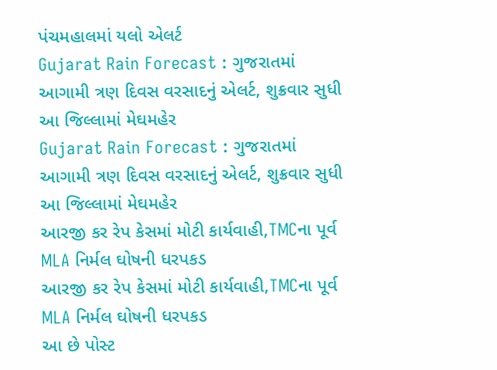પંચમહાલમાં યલો એલર્ટ
Gujarat Rain Forecast : ગુજરાતમાં આગામી ત્રણ દિવસ વરસાદનું એલર્ટ, શુક્રવાર સુધી આ જિલ્લામાં મેઘમહેર
Gujarat Rain Forecast : ગુજરાતમાં આગામી ત્રણ દિવસ વરસાદનું એલર્ટ, શુક્રવાર સુધી આ જિલ્લામાં મેઘમહેર
આરજી કર રેપ કેસમાં મોટી કાર્યવાહી,TMCના પૂર્વ MLA નિર્મલ ઘોષની ધરપકડ
આરજી કર રેપ કેસમાં મોટી કાર્યવાહી,TMCના પૂર્વ MLA નિર્મલ ઘોષની ધરપકડ
આ છે પોસ્ટ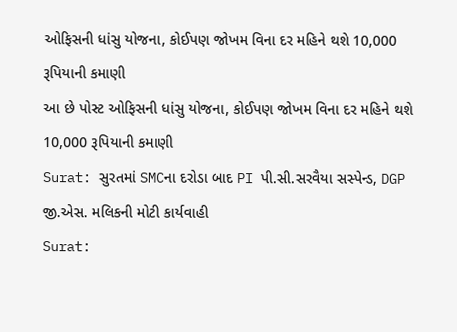ઓફિસની ધાંસુ યોજના, કોઈપણ જોખમ વિના દર મહિને થશે 10,000 રૂપિયાની કમાણી
આ છે પોસ્ટ ઓફિસની ધાંસુ યોજના, કોઈપણ જોખમ વિના દર મહિને થશે 10,000 રૂપિયાની કમાણી
Surat: સુરતમાં SMCના દરોડા બાદ PI પી.સી.સરવૈયા સસ્પેન્ડ, DGP જી.એસ. મલિકની મોટી કાર્યવાહી
Surat: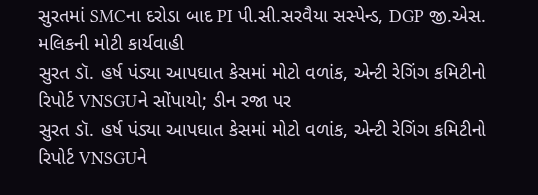સુરતમાં SMCના દરોડા બાદ PI પી.સી.સરવૈયા સસ્પેન્ડ, DGP જી.એસ. મલિકની મોટી કાર્યવાહી
સુરત ડૉ. હર્ષ પંડ્યા આપઘાત કેસમાં મોટો વળાંક, એન્ટી રેગિંગ કમિટીનો રિપોર્ટ VNSGUને સોંપાયો; ડીન રજા પર
સુરત ડૉ. હર્ષ પંડ્યા આપઘાત કેસમાં મોટો વળાંક, એન્ટી રેગિંગ કમિટીનો રિપોર્ટ VNSGUને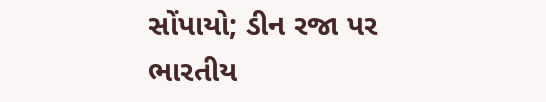સોંપાયો; ડીન રજા પર
ભારતીય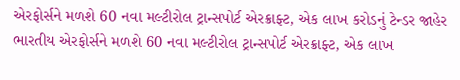એરફોર્સને મળશે 60 નવા મલ્ટીરોલ ટ્રાન્સપોર્ટ એરક્રાફ્ટ, એક લાખ કરોડનું ટેન્ડર જાહેર
ભારતીય એરફોર્સને મળશે 60 નવા મલ્ટીરોલ ટ્રાન્સપોર્ટ એરક્રાફ્ટ, એક લાખ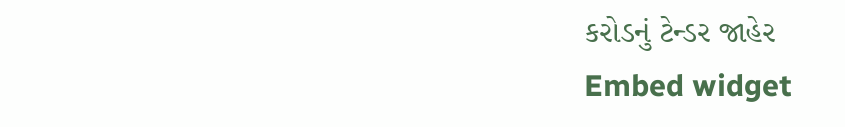કરોડનું ટેન્ડર જાહેર
Embed widget